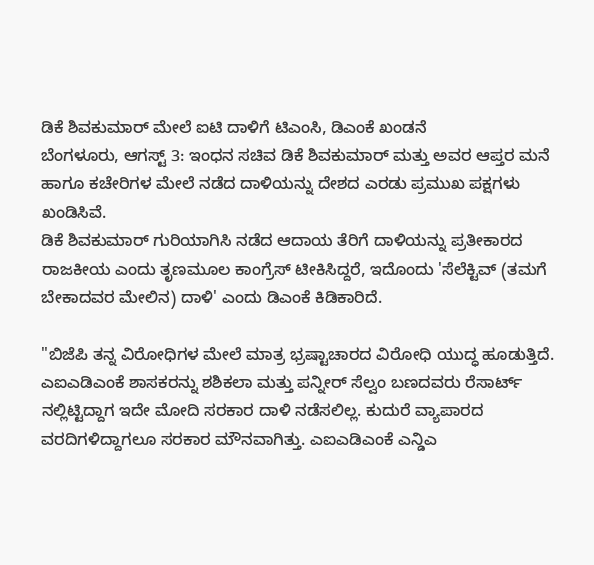ಡಿಕೆ ಶಿವಕುಮಾರ್ ಮೇಲೆ ಐಟಿ ದಾಳಿಗೆ ಟಿಎಂಸಿ, ಡಿಎಂಕೆ ಖಂಡನೆ
ಬೆಂಗಳೂರು, ಆಗಸ್ಟ್ 3: ಇಂಧನ ಸಚಿವ ಡಿಕೆ ಶಿವಕುಮಾರ್ ಮತ್ತು ಅವರ ಆಪ್ತರ ಮನೆ ಹಾಗೂ ಕಚೇರಿಗಳ ಮೇಲೆ ನಡೆದ ದಾಳಿಯನ್ನು ದೇಶದ ಎರಡು ಪ್ರಮುಖ ಪಕ್ಷಗಳು ಖಂಡಿಸಿವೆ.
ಡಿಕೆ ಶಿವಕುಮಾರ್ ಗುರಿಯಾಗಿಸಿ ನಡೆದ ಆದಾಯ ತೆರಿಗೆ ದಾಳಿಯನ್ನು ಪ್ರತೀಕಾರದ ರಾಜಕೀಯ ಎಂದು ತೃಣಮೂಲ ಕಾಂಗ್ರೆಸ್ ಟೀಕಿಸಿದ್ದರೆ, ಇದೊಂದು 'ಸೆಲೆಕ್ಟಿವ್ (ತಮಗೆ ಬೇಕಾದವರ ಮೇಲಿನ) ದಾಳಿ' ಎಂದು ಡಿಎಂಕೆ ಕಿಡಿಕಾರಿದೆ.

"ಬಿಜೆಪಿ ತನ್ನ ವಿರೋಧಿಗಳ ಮೇಲೆ ಮಾತ್ರ ಭ್ರಷ್ಟಾಚಾರದ ವಿರೋಧಿ ಯುದ್ಧ ಹೂಡುತ್ತಿದೆ. ಎಐಎಡಿಎಂಕೆ ಶಾಸಕರನ್ನು ಶಶಿಕಲಾ ಮತ್ತು ಪನ್ನೀರ್ ಸೆಲ್ವಂ ಬಣದವರು ರೆಸಾರ್ಟ್ ನಲ್ಲಿಟ್ಟಿದ್ದಾಗ ಇದೇ ಮೋದಿ ಸರಕಾರ ದಾಳಿ ನಡೆಸಲಿಲ್ಲ. ಕುದುರೆ ವ್ಯಾಪಾರದ ವರದಿಗಳಿದ್ದಾಗಲೂ ಸರಕಾರ ಮೌನವಾಗಿತ್ತು. ಎಐಎಡಿಎಂಕೆ ಎನ್ಡಿಎ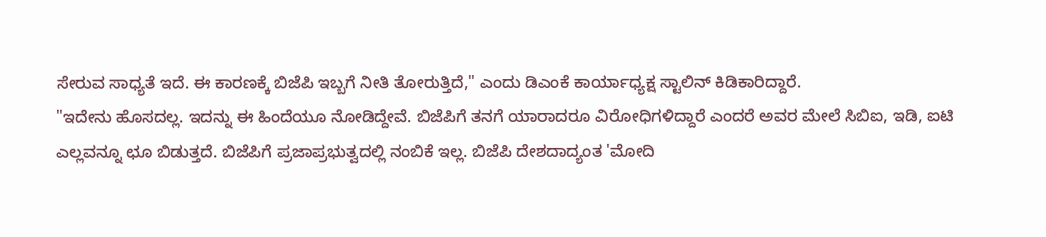ಸೇರುವ ಸಾಧ್ಯತೆ ಇದೆ. ಈ ಕಾರಣಕ್ಕೆ ಬಿಜೆಪಿ ಇಬ್ಬಗೆ ನೀತಿ ತೋರುತ್ತಿದೆ," ಎಂದು ಡಿಎಂಕೆ ಕಾರ್ಯಾಧ್ಯಕ್ಷ ಸ್ಟಾಲಿನ್ ಕಿಡಿಕಾರಿದ್ದಾರೆ.
"ಇದೇನು ಹೊಸದಲ್ಲ. ಇದನ್ನು ಈ ಹಿಂದೆಯೂ ನೋಡಿದ್ದೇವೆ. ಬಿಜೆಪಿಗೆ ತನಗೆ ಯಾರಾದರೂ ವಿರೋಧಿಗಳಿದ್ದಾರೆ ಎಂದರೆ ಅವರ ಮೇಲೆ ಸಿಬಿಐ, ಇಡಿ, ಐಟಿ ಎಲ್ಲವನ್ನೂ ಛೂ ಬಿಡುತ್ತದೆ. ಬಿಜೆಪಿಗೆ ಪ್ರಜಾಪ್ರಭುತ್ವದಲ್ಲಿ ನಂಬಿಕೆ ಇಲ್ಲ. ಬಿಜೆಪಿ ದೇಶದಾದ್ಯಂತ 'ಮೋದಿ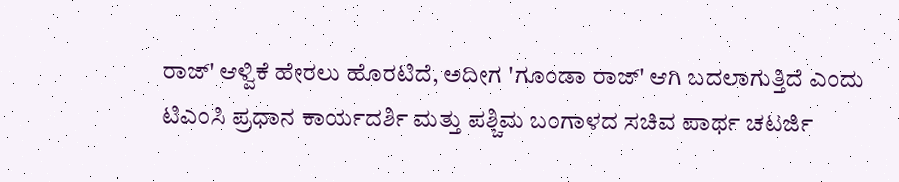ರಾಜ್' ಆಳ್ವಿಕೆ ಹೇರಲು ಹೊರಟಿದೆ, ಅದೀಗ 'ಗೂಂಡಾ ರಾಜ್' ಆಗಿ ಬದಲಾಗುತ್ತಿದೆ ಎಂದು ಟಿಎಂಸಿ ಪ್ರಧಾನ ಕಾರ್ಯದರ್ಶಿ ಮತ್ತು ಪಶ್ಚಿಮ ಬಂಗಾಳದ ಸಚಿವ ಪಾರ್ಥ ಚಟರ್ಜಿ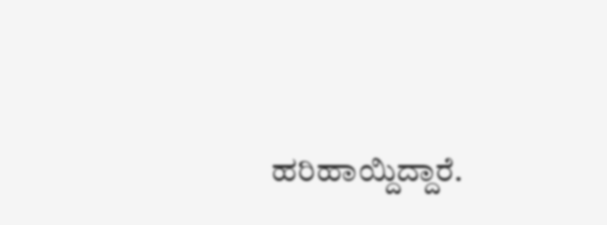ಹರಿಹಾಯ್ದಿದ್ದಾರೆ.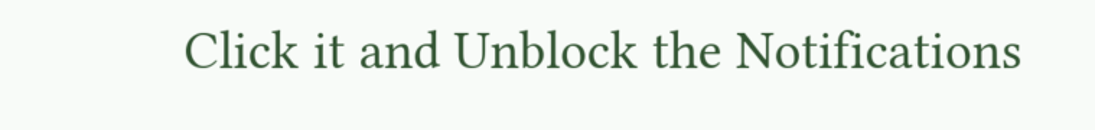Click it and Unblock the Notifications